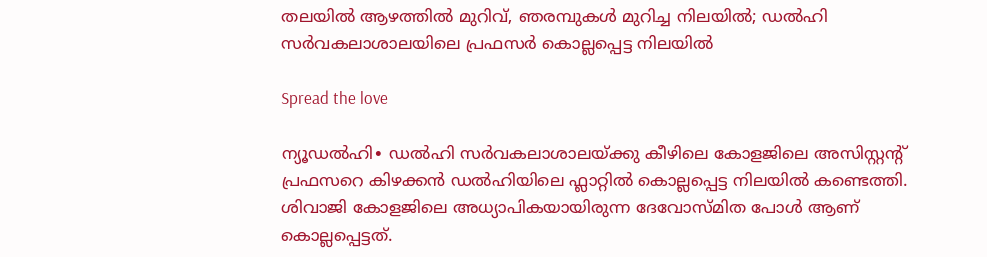തലയിൽ ആഴത്തിൽ മുറിവ്, ഞരമ്പുകൾ മുറിച്ച നിലയില്‍; ഡൽഹി സർവകലാശാലയിലെ പ്രഫസർ കൊല്ലപ്പെട്ട നിലയിൽ

Spread the love

ന്യൂഡൽഹി∙ ഡൽഹി സർവകലാശാലയ്ക്കു കീഴിലെ കോളജിലെ അസിസ്റ്റന്റ് പ്രഫസറെ കിഴക്കൻ ഡൽഹിയിലെ ഫ്ലാറ്റിൽ കൊല്ലപ്പെട്ട നിലയിൽ കണ്ടെത്തി. ശിവാജി കോളജിലെ അധ്യാപികയായിരുന്ന ദേവോസ്മിത പോൾ ആണ് കൊല്ലപ്പെട്ടത്.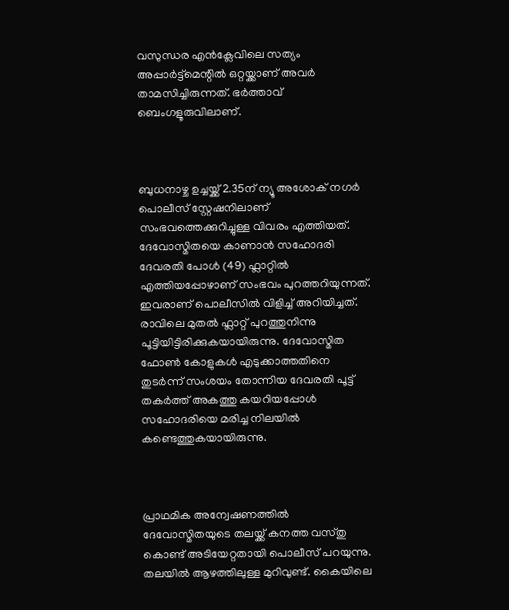വസുന്ധര എൻക്ലേവിലെ സത്യം അപ്പാർട്ട്മെന്റിൽ ഒറ്റയ്ക്കാണ് അവർ താമസിച്ചിരുന്നത്. ഭർത്താവ് ബെംഗളൂരുവിലാണ്.



ബുധനാഴ്ച ഉച്ചയ്ക്ക് 2.35ന് ന്യൂ അശോക് നഗർ പൊലീസ് സ്റ്റേഷനിലാണ് സംഭവത്തെക്കുറിച്ചുള്ള വിവരം എത്തിയത്. ദേവോസ്മിതയെ കാണാൻ സഹോദരി ദേവരതി പോൾ (49) ഫ്ലാറ്റിൽ എത്തിയപ്പോഴാണ് സംഭവം പുറത്തറിയുന്നത്. ഇവരാണ് പൊലീസിൽ വിളിച്ച് അറിയിച്ചത്. രാവിലെ മുതൽ ഫ്ലാറ്റ് പുറത്തുനിന്നു പൂട്ടിയിട്ടിരിക്കുകയായിരുന്നു. ദേവോസ്മിത ഫോൺ കോളുകൾ എടുക്കാത്തതിനെ തുടർന്ന് സംശയം തോന്നിയ ദേവരതി പൂട്ട് തകർത്ത് അകത്തു കയറിയപ്പോൾ സഹോദരിയെ മരിച്ച നിലയിൽ കണ്ടെത്തുകയായിരുന്നു.



പ്രാഥമിക അന്വേഷണത്തിൽ ദേവോസ്മിതയുടെ തലയ്ക്ക് കനത്ത വസ്തു കൊണ്ട് അടിയേറ്റതായി പൊലീസ് പറയുന്നു. തലയിൽ ആഴത്തിലുള്ള മുറിവുണ്ട്. കൈയിലെ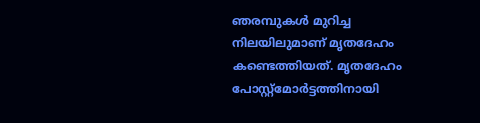ഞരമ്പുകൾ മുറിച്ച നിലയിലുമാണ് മൃതദേഹം കണ്ടെത്തിയത്. മൃതദേഹം പോസ്റ്റ്മോർട്ടത്തിനായി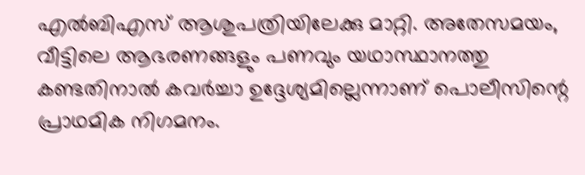എൽബിഎസ് ആശുപത്രിയിലേക്കു മാറ്റി. അതേസമയം, വീട്ടിലെ ആഭരണങ്ങളും പണവും യഥാസ്ഥാനത്തു കണ്ടതിനാൽ കവർച്ചാ ഉദ്ദേശ്യമില്ലെന്നാണ് പൊലീസിന്റെ പ്രാഥമിക നിഗമനം.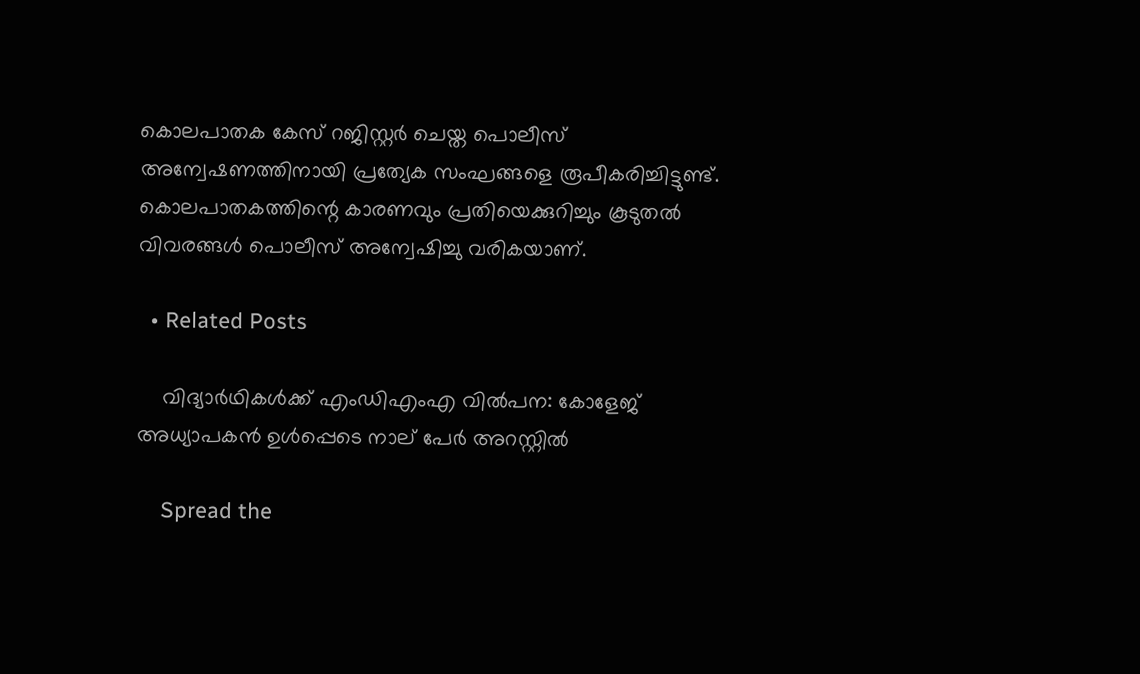കൊലപാതക കേസ് റജിസ്റ്റർ ചെയ്ത പൊലീസ് അന്വേഷണത്തിനായി പ്രത്യേക സംഘങ്ങളെ രൂപീകരിച്ചിട്ടുണ്ട്. കൊലപാതകത്തിന്റെ കാരണവും പ്രതിയെക്കുറിച്ചും കൂടുതൽ വിവരങ്ങൾ പൊലീസ് അന്വേഷിച്ചു വരികയാണ്.

  • Related Posts

    വിദ്യാർഥികൾക്ക് എംഡിഎംഎ വിൽപന: കോളേജ് അധ്യാപകൻ ഉൾപ്പെടെ നാല് പേർ അറസ്റ്റിൽ

    Spread the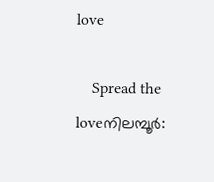love

    Spread the loveനിലമ്പൂർ: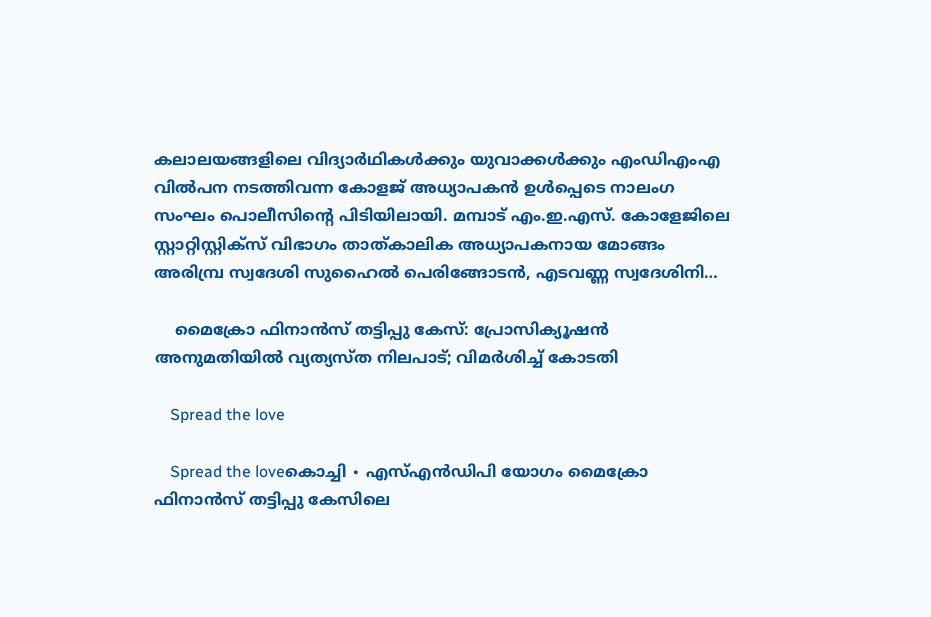കലാലയങ്ങളിലെ വിദ്യാർഥികൾക്കും യുവാക്കൾക്കും എംഡിഎംഎ വിൽപന നടത്തിവന്ന കോളജ് അധ്യാപകൻ ഉൾപ്പെടെ നാലംഗ സംഘം പൊലീസിന്റെ പിടിയിലായി. മമ്പാട് എം.ഇ.എസ്. കോളേജിലെ സ്റ്റാറ്റിസ്റ്റിക്‌സ് വിഭാഗം താത്കാലിക അധ്യാപകനായ മോങ്ങം അരിമ്പ്ര സ്വദേശി സുഹൈൽ പെരിങ്ങോടൻ, എടവണ്ണ സ്വദേശിനി…

    മൈക്രോ ഫിനാ‍ന്‍സ് തട്ടിപ്പു കേസ്: പ്രോസിക്യൂഷൻ അനുമതിയിൽ വ്യത്യസ്ത നിലപാട്; വിമർശിച്ച് കോടതി

    Spread the love

    Spread the loveകൊച്ചി ∙ എസ്എൻഡിപി യോഗം മൈക്രോ ഫിനാ‍ന്‍സ് തട്ടിപ്പു കേസിലെ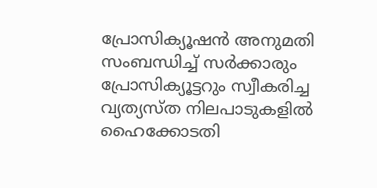പ്രോസിക്യൂഷൻ അനുമതി സംബന്ധിച്ച് സർക്കാരും പ്രോസിക്യൂട്ടറും സ്വീകരിച്ച വ്യത്യസ്ത നിലപാടുകളില്‍ ഹൈക്കോടതി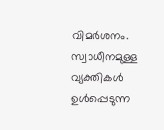വിമർശനം. സ്വാധീനമുള്ള വ്യക്തികൾ ഉൾപ്പെടുന്ന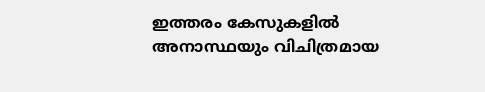ഇത്തരം കേസുകളിൽ അനാസ്ഥയും വിചിത്രമായ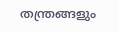തന്ത്രങ്ങളും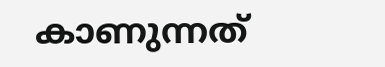കാണുന്നത്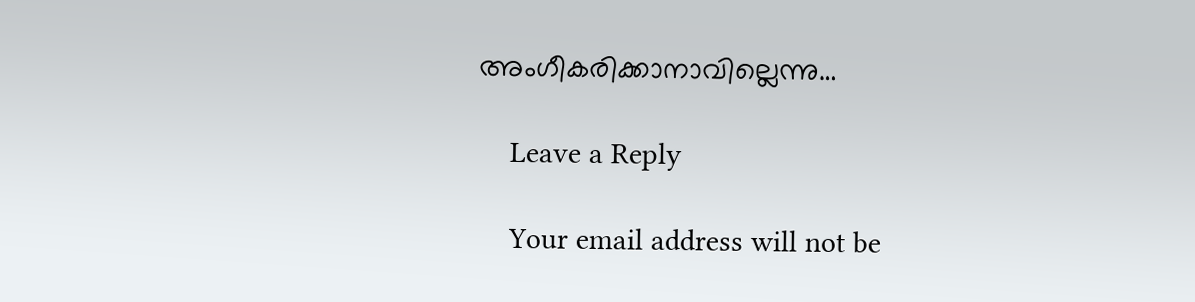അംഗീകരിക്കാനാവില്ലെന്നു…

    Leave a Reply

    Your email address will not be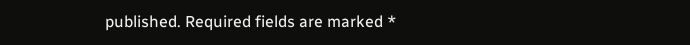published. Required fields are marked *